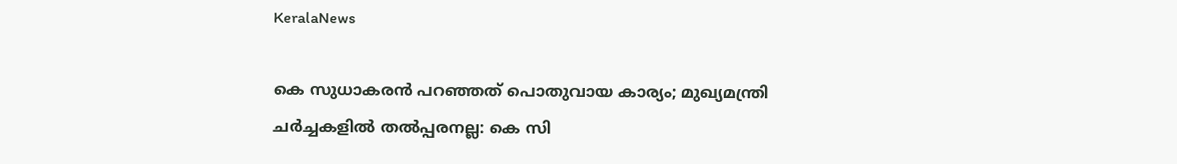KeralaNews

കെ സുധാകരന്‍ പറഞ്ഞത് പൊതുവായ കാര്യം; മുഖ്യമന്ത്രി ചര്‍ച്ചകളില്‍ തല്‍പ്പരനല്ല: കെ സി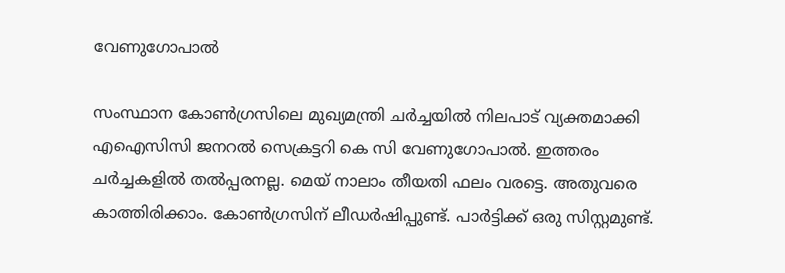വേണുഗോപാല്‍

സംസ്ഥാന കോണ്‍ഗ്രസിലെ മുഖ്യമന്ത്രി ചര്‍ച്ചയില്‍ നിലപാട് വ്യക്തമാക്കി എഐസിസി ജനറല്‍ സെക്രട്ടറി കെ സി വേണുഗോപാല്‍. ഇത്തരം ചര്‍ച്ചകളില്‍ തല്‍പ്പരനല്ല. മെയ് നാലാം തീയതി ഫലം വരട്ടെ. അതുവരെ കാത്തിരിക്കാം. കോണ്‍ഗ്രസിന് ലീഡര്‍ഷിപ്പുണ്ട്. പാര്‍ട്ടിക്ക് ഒരു സിസ്റ്റമുണ്ട്.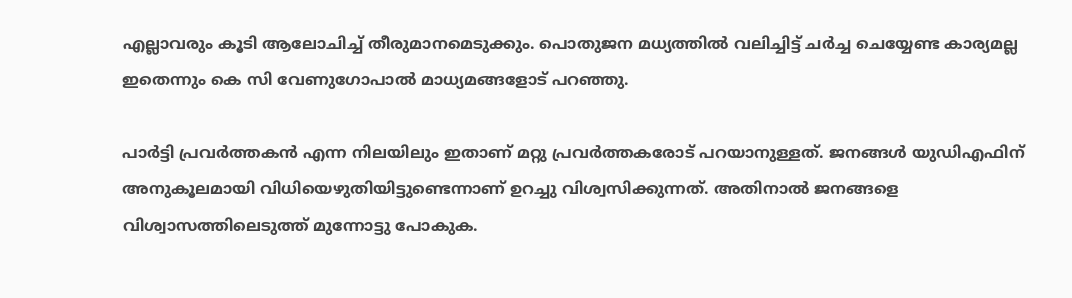എല്ലാവരും കൂടി ആലോചിച്ച് തീരുമാനമെടുക്കും. പൊതുജന മധ്യത്തില്‍ വലിച്ചിട്ട് ചര്‍ച്ച ചെയ്യേണ്ട കാര്യമല്ല ഇതെന്നും കെ സി വേണുഗോപാല്‍ മാധ്യമങ്ങളോട് പറഞ്ഞു.

പാര്‍ട്ടി പ്രവര്‍ത്തകന്‍ എന്ന നിലയിലും ഇതാണ് മറ്റു പ്രവര്‍ത്തകരോട് പറയാനുള്ളത്. ജനങ്ങള്‍ യുഡിഎഫിന് അനുകൂലമായി വിധിയെഴുതിയിട്ടുണ്ടെന്നാണ് ഉറച്ചു വിശ്വസിക്കുന്നത്. അതിനാല്‍ ജനങ്ങളെ വിശ്വാസത്തിലെടുത്ത് മുന്നോട്ടു പോകുക.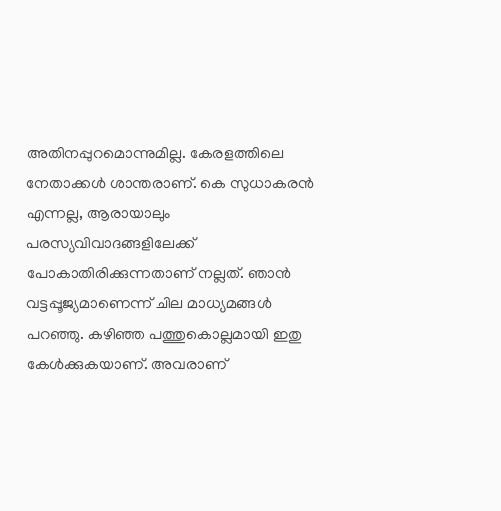അതിനപ്പുറമൊന്നുമില്ല. കേരളത്തിലെ നേതാക്കള്‍ ശാന്തരാണ്. കെ സുധാകരന്‍ എന്നല്ല, ആരായാലും പരസ്യവിവാദങ്ങളിലേക്ക് പോകാതിരിക്കുന്നതാണ് നല്ലത്. ഞാന്‍ വട്ടപ്പൂജ്യമാണെന്ന് ചില മാധ്യമങ്ങള്‍ പറഞ്ഞു. കഴിഞ്ഞ പത്തുകൊല്ലമായി ഇതു കേള്‍ക്കുകയാണ്. അവരാണ്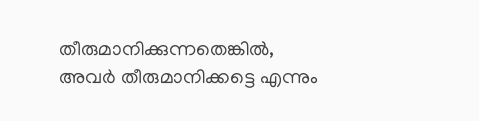തീരുമാനിക്കുന്നതെങ്കില്‍, അവര്‍ തീരുമാനിക്കട്ടെ എന്നും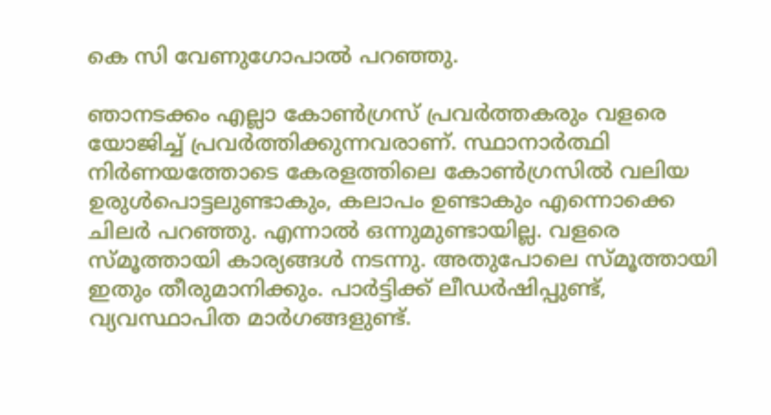കെ സി വേണുഗോപാല്‍ പറഞ്ഞു.

ഞാനടക്കം എല്ലാ കോണ്‍ഗ്രസ് പ്രവര്‍ത്തകരും വളരെ യോജിച്ച് പ്രവര്‍ത്തിക്കുന്നവരാണ്. സ്ഥാനാര്‍ത്ഥി നിര്‍ണയത്തോടെ കേരളത്തിലെ കോണ്‍ഗ്രസില്‍ വലിയ ഉരുള്‍പൊട്ടലുണ്ടാകും, കലാപം ഉണ്ടാകും എന്നൊക്കെ ചിലര്‍ പറഞ്ഞു. എന്നാല്‍ ഒന്നുമുണ്ടായില്ല. വളരെ സ്മൂത്തായി കാര്യങ്ങള്‍ നടന്നു. അതുപോലെ സ്മൂത്തായി ഇതും തീരുമാനിക്കും. പാര്‍ട്ടിക്ക് ലീഡര്‍ഷിപ്പുണ്ട്, വ്യവസ്ഥാപിത മാര്‍ഗങ്ങളുണ്ട്.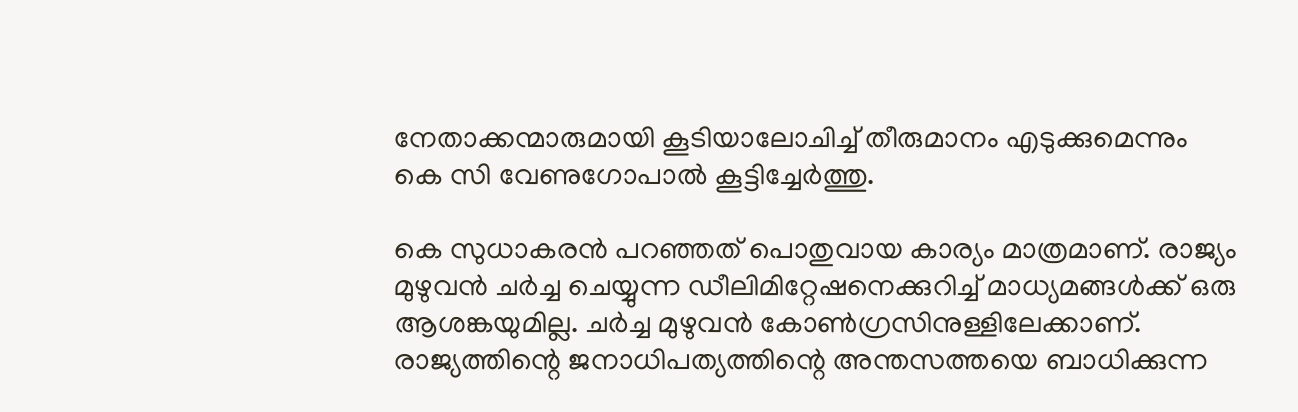നേതാക്കന്മാരുമായി കൂടിയാലോചിച്ച് തീരുമാനം എടുക്കുമെന്നും കെ സി വേണുഗോപാല്‍ കൂട്ടിച്ചേര്‍ത്തു.

കെ സുധാകരന്‍ പറഞ്ഞത് പൊതുവായ കാര്യം മാത്രമാണ്. രാജ്യം മുഴുവന്‍ ചര്‍ച്ച ചെയ്യുന്ന ഡീലിമിറ്റേഷനെക്കുറിച്ച് മാധ്യമങ്ങള്‍ക്ക് ഒരു ആശങ്കയുമില്ല. ചര്‍ച്ച മുഴുവന്‍ കോണ്‍ഗ്രസിനുള്ളിലേക്കാണ്. രാജ്യത്തിന്റെ ജനാധിപത്യത്തിന്റെ അന്തസത്തയെ ബാധിക്കുന്ന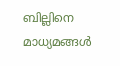ബില്ലിനെ മാധ്യമങ്ങള്‍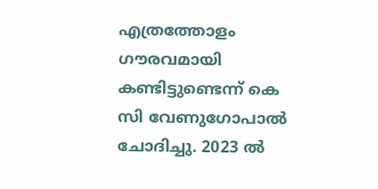എത്രത്തോളം ഗൗരവമായി കണ്ടിട്ടുണ്ടെന്ന് കെ സി വേണുഗോപാല്‍ ചോദിച്ചു. 2023 ല്‍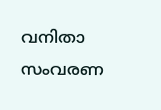വനിതാ സംവരണ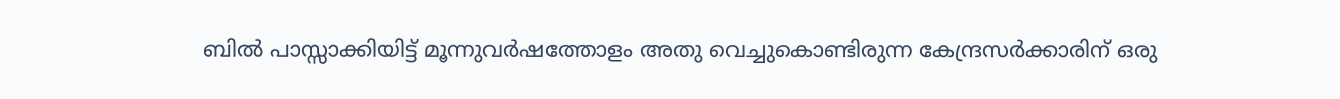ബില്‍ പാസ്സാക്കിയിട്ട് മൂന്നുവര്‍ഷത്തോളം അതു വെച്ചുകൊണ്ടിരുന്ന കേന്ദ്രസര്‍ക്കാരിന് ഒരു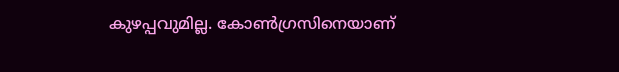കുഴപ്പവുമില്ല. കോണ്‍ഗ്രസിനെയാണ്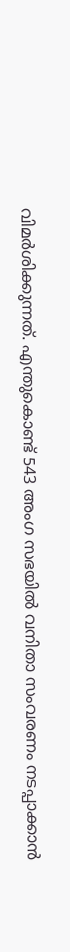വിമര്‍ശിക്കുന്നത്. എന്തുകൊണ്ട് 543 അംഗ സഭയില്‍ വനിതാ സംവരണം നടപ്പാക്കാന്‍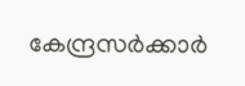കേന്ദ്രസര്‍ക്കാര്‍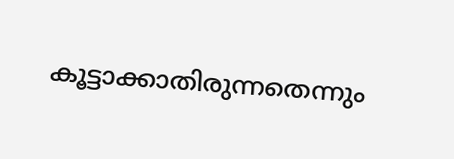കൂട്ടാക്കാതിരുന്നതെന്നും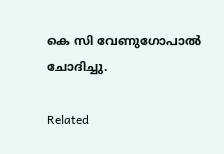കെ സി വേണുഗോപാല്‍ ചോദിച്ചു.

Related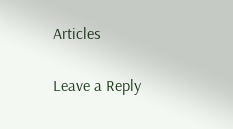Articles

Leave a Reply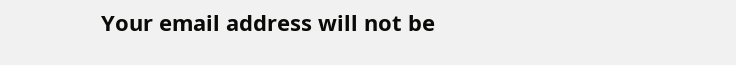Your email address will not be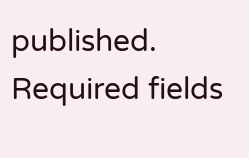published. Required fields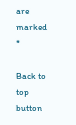are marked *

Back to top button